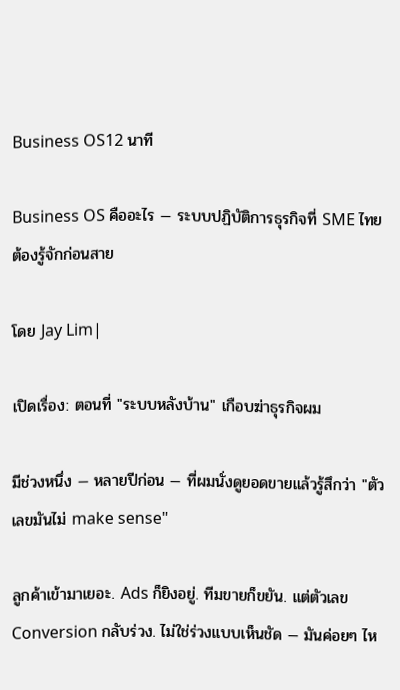Business OS12 นาที

Business OS คืออะไร — ระบบปฏิบัติการธุรกิจที่ SME ไทยต้องรู้จักก่อนสาย

โดย Jay Lim|

เปิดเรื่อง: ตอนที่ "ระบบหลังบ้าน" เกือบฆ่าธุรกิจผม

มีช่วงหนึ่ง — หลายปีก่อน — ที่ผมนั่งดูยอดขายแล้วรู้สึกว่า "ตัวเลขมันไม่ make sense"

ลูกค้าเข้ามาเยอะ. Ads ก็ยิงอยู่. ทีมขายก็ขยัน. แต่ตัวเลข Conversion กลับร่วง. ไม่ใช่ร่วงแบบเห็นชัด — มันค่อยๆ ไห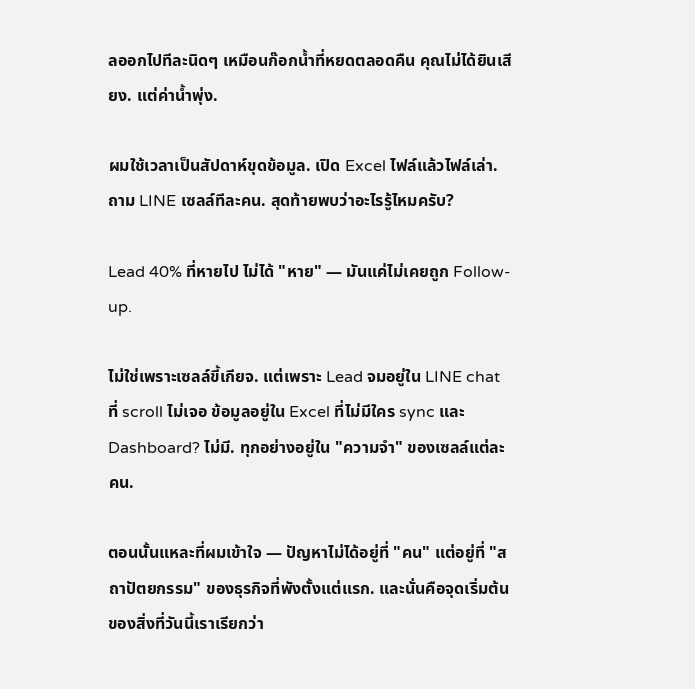ลออกไปทีละนิดๆ เหมือนก๊อกน้ำที่หยดตลอดคืน คุณไม่ได้ยินเสียง. แต่ค่าน้ำพุ่ง.

ผมใช้เวลาเป็นสัปดาห์ขุดข้อมูล. เปิด Excel ไฟล์แล้วไฟล์เล่า. ถาม LINE เซลล์ทีละคน. สุดท้ายพบว่าอะไรรู้ไหมครับ?

Lead 40% ที่หายไป ไม่ได้ "หาย" — มันแค่ไม่เคยถูก Follow-up.

ไม่ใช่เพราะเซลล์ขี้เกียจ. แต่เพราะ Lead จมอยู่ใน LINE chat ที่ scroll ไม่เจอ ข้อมูลอยู่ใน Excel ที่ไม่มีใคร sync และ Dashboard? ไม่มี. ทุกอย่างอยู่ใน "ความจำ" ของเซลล์แต่ละคน.

ตอนนั้นแหละที่ผมเข้าใจ — ปัญหาไม่ได้อยู่ที่ "คน" แต่อยู่ที่ "สถาปัตยกรรม" ของธุรกิจที่พังตั้งแต่แรก. และนั่นคือจุดเริ่มต้นของสิ่งที่วันนี้เราเรียกว่า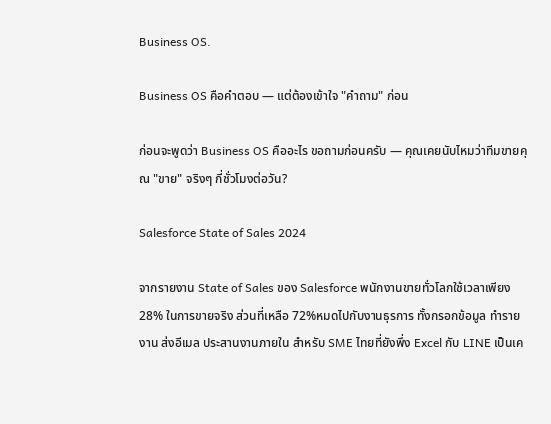Business OS.

Business OS คือคำตอบ — แต่ต้องเข้าใจ "คำถาม" ก่อน

ก่อนจะพูดว่า Business OS คืออะไร ขอถามก่อนครับ — คุณเคยนับไหมว่าทีมขายคุณ "ขาย" จริงๆ กี่ชั่วโมงต่อวัน?

Salesforce State of Sales 2024

จากรายงาน State of Sales ของ Salesforce พนักงานขายทั่วโลกใช้เวลาเพียง 28% ในการขายจริง ส่วนที่เหลือ 72%หมดไปกับงานธุรการ ทั้งกรอกข้อมูล ทำรายงาน ส่งอีเมล ประสานงานภายใน สำหรับ SME ไทยที่ยังพึ่ง Excel กับ LINE เป็นเค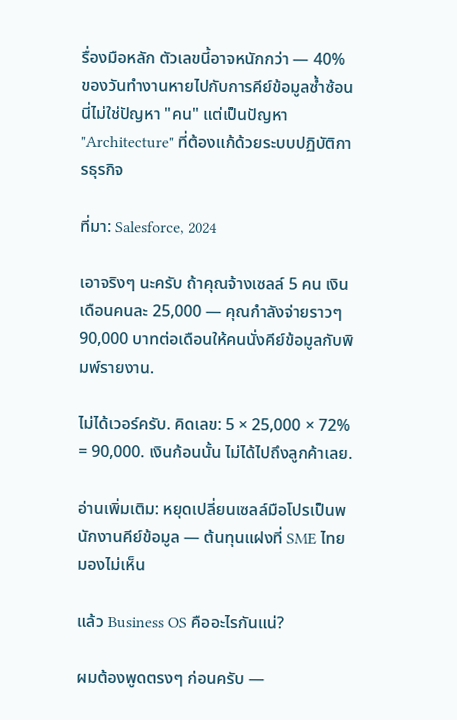รื่องมือหลัก ตัวเลขนี้อาจหนักกว่า — 40% ของวันทำงานหายไปกับการคีย์ข้อมูลซ้ำซ้อน นี่ไม่ใช่ปัญหา "คน" แต่เป็นปัญหา "Architecture" ที่ต้องแก้ด้วยระบบปฏิบัติการธุรกิจ

ที่มา: Salesforce, 2024

เอาจริงๆ นะครับ ถ้าคุณจ้างเซลล์ 5 คน เงินเดือนคนละ 25,000 — คุณกำลังจ่ายราวๆ 90,000 บาทต่อเดือนให้คนนั่งคีย์ข้อมูลกับพิมพ์รายงาน.

ไม่ได้เวอร์ครับ. คิดเลข: 5 × 25,000 × 72% = 90,000. เงินก้อนนั้น ไม่ได้ไปถึงลูกค้าเลย.

อ่านเพิ่มเติม: หยุดเปลี่ยนเซลล์มือโปรเป็นพนักงานคีย์ข้อมูล — ต้นทุนแฝงที่ SME ไทยมองไม่เห็น

แล้ว Business OS คืออะไรกันแน่?

ผมต้องพูดตรงๆ ก่อนครับ —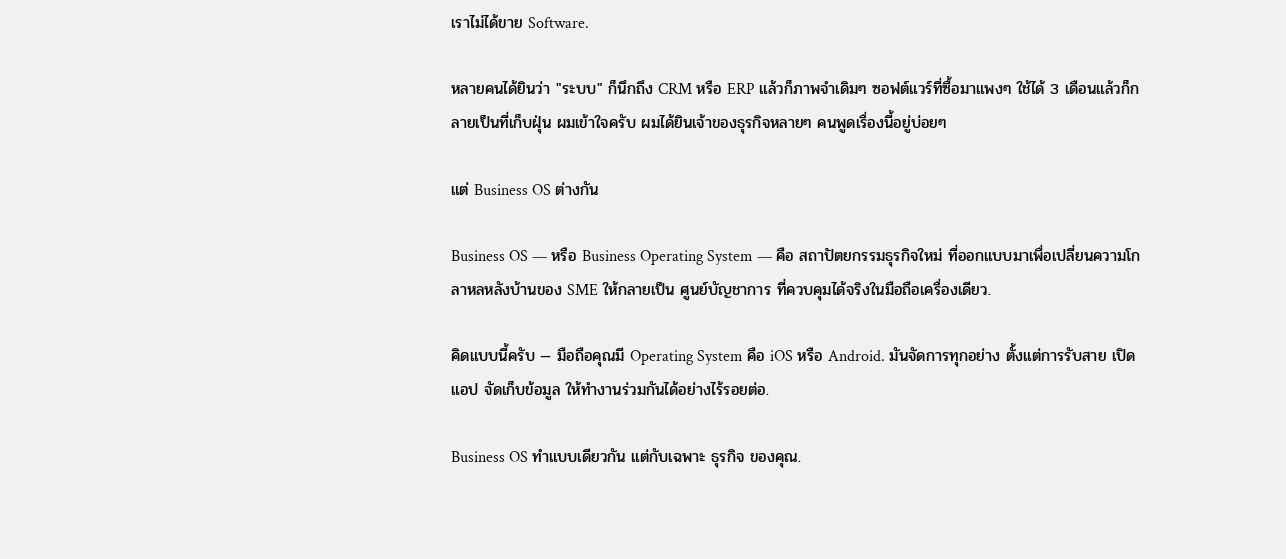เราไม่ได้ขาย Software.

หลายคนได้ยินว่า "ระบบ" ก็นึกถึง CRM หรือ ERP แล้วก็ภาพจำเดิมๆ ซอฟต์แวร์ที่ซื้อมาแพงๆ ใช้ได้ 3 เดือนแล้วก็กลายเป็นที่เก็บฝุ่น ผมเข้าใจครับ ผมได้ยินเจ้าของธุรกิจหลายๆ คนพูดเรื่องนี้อยู่บ่อยๆ

แต่ Business OS ต่างกัน

Business OS — หรือ Business Operating System — คือ สถาปัตยกรรมธุรกิจใหม่ ที่ออกแบบมาเพื่อเปลี่ยนความโกลาหลหลังบ้านของ SME ให้กลายเป็น ศูนย์บัญชาการ ที่ควบคุมได้จริงในมือถือเครื่องเดียว.

คิดแบบนี้ครับ — มือถือคุณมี Operating System คือ iOS หรือ Android. มันจัดการทุกอย่าง ตั้งแต่การรับสาย เปิดแอป จัดเก็บข้อมูล ให้ทำงานร่วมกันได้อย่างไร้รอยต่อ.

Business OS ทำแบบเดียวกัน แต่กับเฉพาะ ธุรกิจ ของคุณ.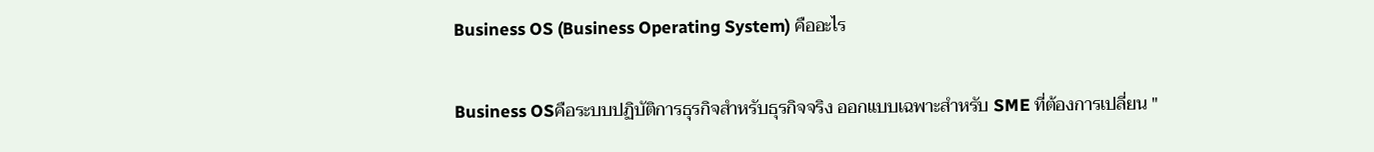Business OS (Business Operating System) คืออะไร

Business OSคือระบบปฏิบัติการธุรกิจสำหรับธุรกิจจริง ออกแบบเฉพาะสำหรับ SME ที่ต้องการเปลี่ยน "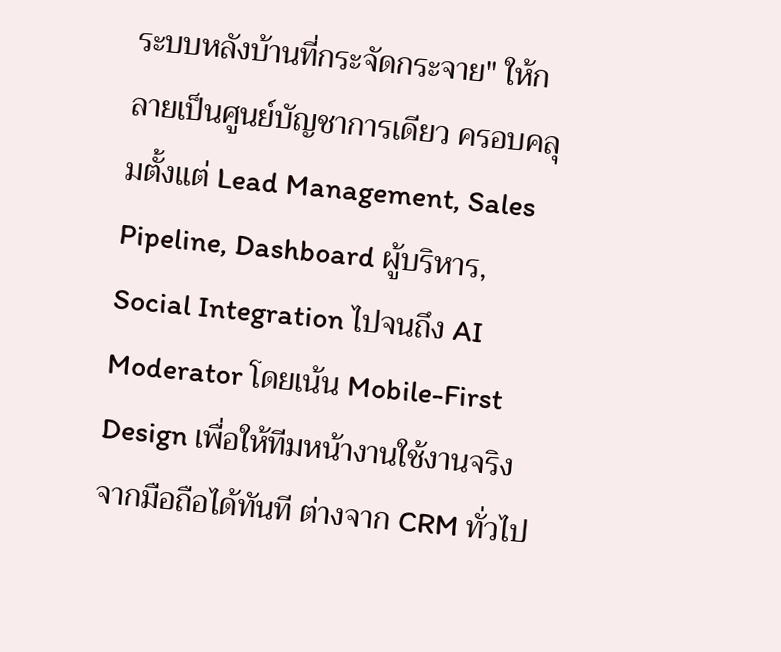ระบบหลังบ้านที่กระจัดกระจาย" ให้กลายเป็นศูนย์บัญชาการเดียว ครอบคลุมตั้งแต่ Lead Management, Sales Pipeline, Dashboard ผู้บริหาร, Social Integration ไปจนถึง AI Moderator โดยเน้น Mobile-First Design เพื่อให้ทีมหน้างานใช้งานจริงจากมือถือได้ทันที ต่างจาก CRM ทั่วไป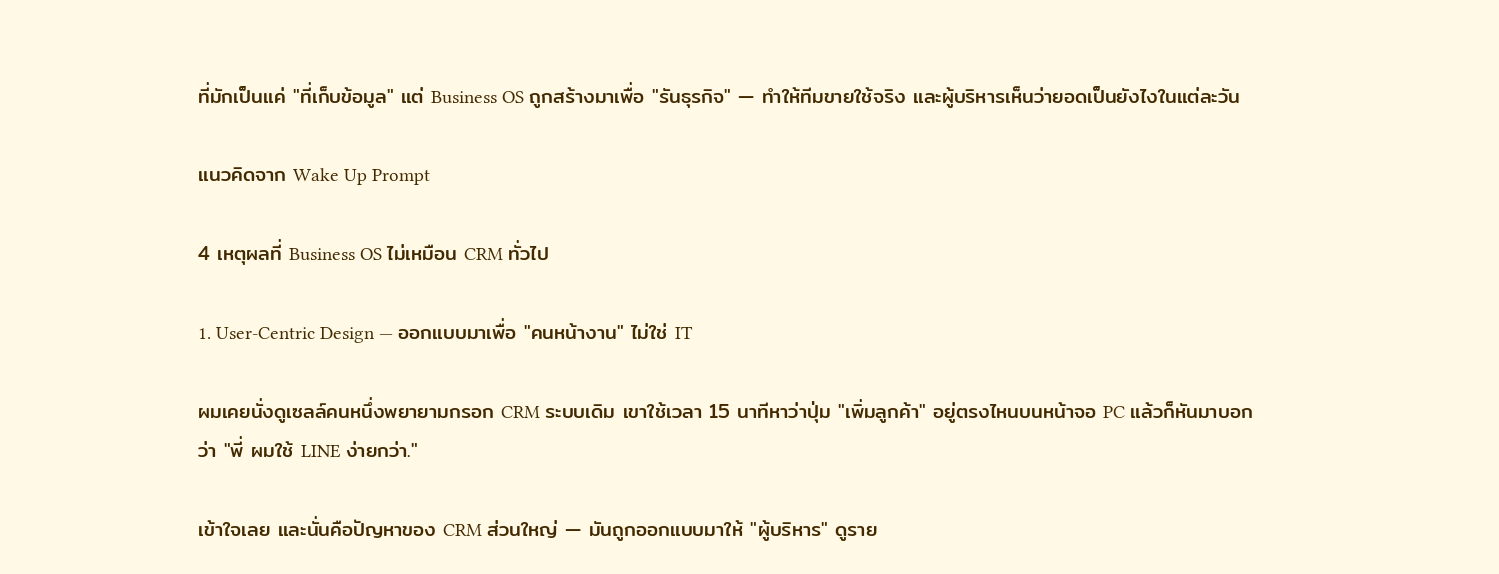ที่มักเป็นแค่ "ที่เก็บข้อมูล" แต่ Business OS ถูกสร้างมาเพื่อ "รันธุรกิจ" — ทำให้ทีมขายใช้จริง และผู้บริหารเห็นว่ายอดเป็นยังไงในแต่ละวัน

แนวคิดจาก Wake Up Prompt

4 เหตุผลที่ Business OS ไม่เหมือน CRM ทั่วไป

1. User-Centric Design — ออกแบบมาเพื่อ "คนหน้างาน" ไม่ใช่ IT

ผมเคยนั่งดูเซลล์คนหนึ่งพยายามกรอก CRM ระบบเดิม เขาใช้เวลา 15 นาทีหาว่าปุ่ม "เพิ่มลูกค้า" อยู่ตรงไหนบนหน้าจอ PC แล้วก็หันมาบอกว่า "พี่ ผมใช้ LINE ง่ายกว่า."

เข้าใจเลย และนั่นคือปัญหาของ CRM ส่วนใหญ่ — มันถูกออกแบบมาให้ "ผู้บริหาร" ดูราย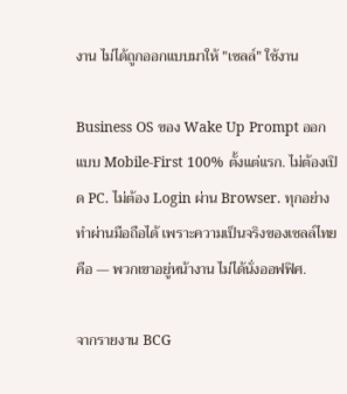งาน ไม่ได้ถูกออกแบบมาให้ "เซลล์" ใช้งาน

Business OS ของ Wake Up Prompt ออกแบบ Mobile-First 100% ตั้งแต่แรก. ไม่ต้องเปิด PC. ไม่ต้อง Login ผ่าน Browser. ทุกอย่างทำผ่านมือถือได้ เพราะความเป็นจริงของเซลล์ไทยคือ — พวกเขาอยู่หน้างาน ไม่ได้นั่งออฟฟิศ.

จากรายงาน BCG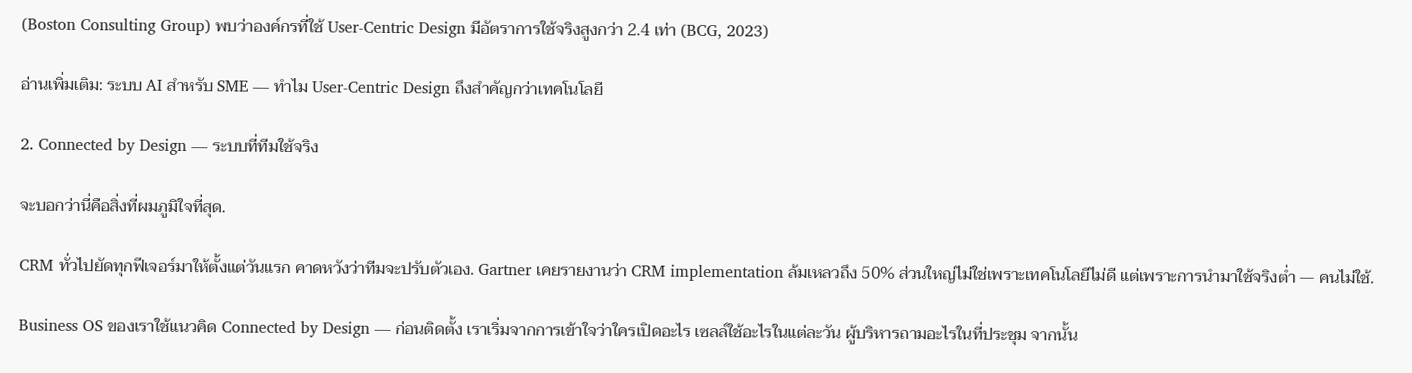(Boston Consulting Group) พบว่าองค์กรที่ใช้ User-Centric Design มีอัตราการใช้จริงสูงกว่า 2.4 เท่า (BCG, 2023)

อ่านเพิ่มเติม: ระบบ AI สำหรับ SME — ทำไม User-Centric Design ถึงสำคัญกว่าเทคโนโลยี

2. Connected by Design — ระบบที่ทีมใช้จริง

จะบอกว่านี่คือสิ่งที่ผมภูมิใจที่สุด.

CRM ทั่วไปยัดทุกฟีเจอร์มาให้ตั้งแต่วันแรก คาดหวังว่าทีมจะปรับตัวเอง. Gartner เคยรายงานว่า CRM implementation ล้มเหลวถึง 50% ส่วนใหญ่ไม่ใช่เพราะเทคโนโลยีไม่ดี แต่เพราะการนำมาใช้จริงต่ำ — คนไม่ใช้.

Business OS ของเราใช้แนวคิด Connected by Design — ก่อนติดตั้ง เราเริ่มจากการเข้าใจว่าใครเปิดอะไร เซลล์ใช้อะไรในแต่ละวัน ผู้บริหารถามอะไรในที่ประชุม จากนั้น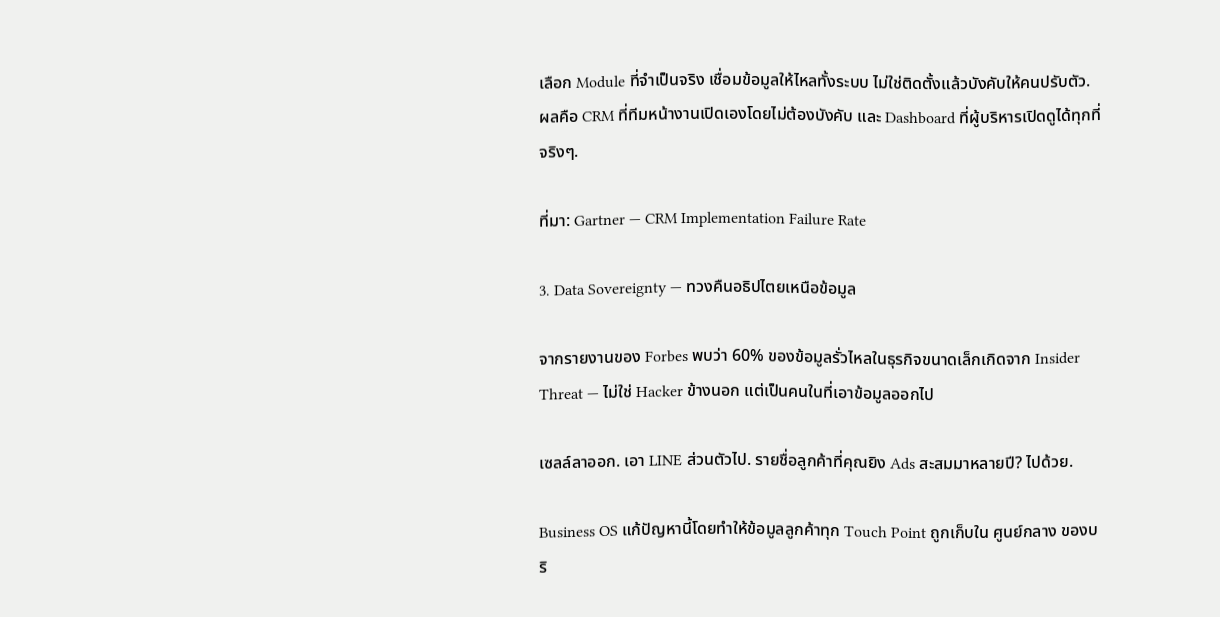เลือก Module ที่จำเป็นจริง เชื่อมข้อมูลให้ไหลทั้งระบบ ไม่ใช่ติดตั้งแล้วบังคับให้คนปรับตัว. ผลคือ CRM ที่ทีมหน้างานเปิดเองโดยไม่ต้องบังคับ และ Dashboard ที่ผู้บริหารเปิดดูได้ทุกที่จริงๆ.

ที่มา: Gartner — CRM Implementation Failure Rate

3. Data Sovereignty — ทวงคืนอธิปไตยเหนือข้อมูล

จากรายงานของ Forbes พบว่า 60% ของข้อมูลรั่วไหลในธุรกิจขนาดเล็กเกิดจาก Insider Threat — ไม่ใช่ Hacker ข้างนอก แต่เป็นคนในที่เอาข้อมูลออกไป

เซลล์ลาออก. เอา LINE ส่วนตัวไป. รายชื่อลูกค้าที่คุณยิง Ads สะสมมาหลายปี? ไปด้วย.

Business OS แก้ปัญหานี้โดยทำให้ข้อมูลลูกค้าทุก Touch Point ถูกเก็บใน ศูนย์กลาง ของบริ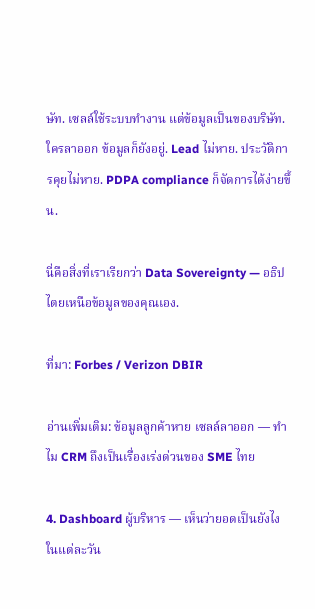ษัท. เซลล์ใช้ระบบทำงาน แต่ข้อมูลเป็นของบริษัท. ใครลาออก ข้อมูลก็ยังอยู่. Lead ไม่หาย. ประวัติการคุยไม่หาย. PDPA compliance ก็จัดการได้ง่ายขึ้น.

นี่คือสิ่งที่เราเรียกว่า Data Sovereignty — อธิปไตยเหนือข้อมูลของคุณเอง.

ที่มา: Forbes / Verizon DBIR

อ่านเพิ่มเติม: ข้อมูลลูกค้าหาย เซลล์ลาออก — ทำไม CRM ถึงเป็นเรื่องเร่งด่วนของ SME ไทย

4. Dashboard ผู้บริหาร — เห็นว่ายอดเป็นยังไง ในแต่ละวัน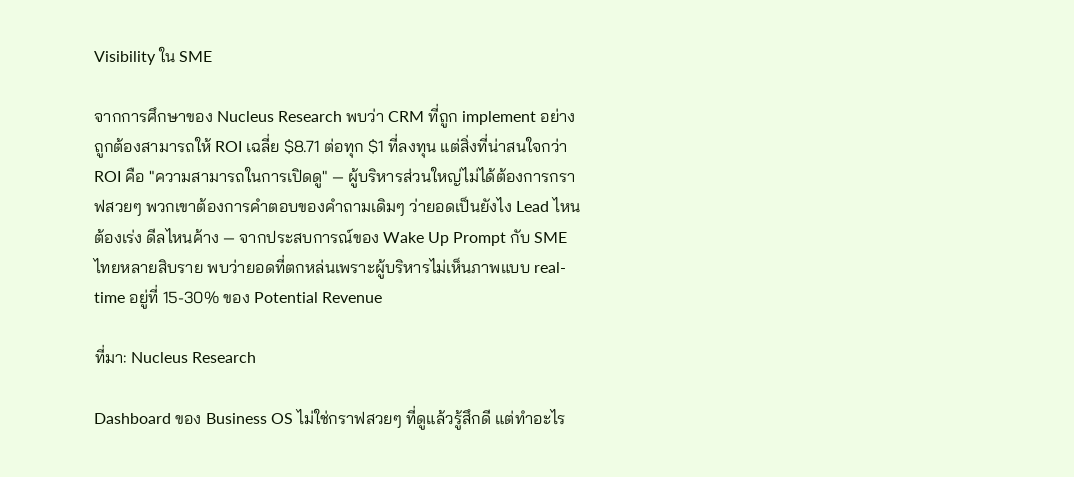Visibility ใน SME

จากการศึกษาของ Nucleus Research พบว่า CRM ที่ถูก implement อย่างถูกต้องสามารถให้ ROI เฉลี่ย $8.71 ต่อทุก $1 ที่ลงทุน แต่สิ่งที่น่าสนใจกว่า ROI คือ "ความสามารถในการเปิดดู" — ผู้บริหารส่วนใหญ่ไม่ได้ต้องการกราฟสวยๆ พวกเขาต้องการคำตอบของคำถามเดิมๆ ว่ายอดเป็นยังไง Lead ไหนต้องเร่ง ดีลไหนค้าง — จากประสบการณ์ของ Wake Up Prompt กับ SME ไทยหลายสิบราย พบว่ายอดที่ตกหล่นเพราะผู้บริหารไม่เห็นภาพแบบ real-time อยู่ที่ 15-30% ของ Potential Revenue

ที่มา: Nucleus Research

Dashboard ของ Business OS ไม่ใช่กราฟสวยๆ ที่ดูแล้วรู้สึกดี แต่ทำอะไร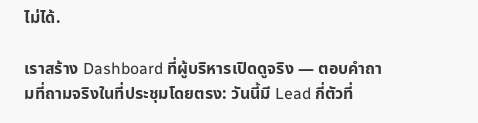ไม่ได้.

เราสร้าง Dashboard ที่ผู้บริหารเปิดดูจริง — ตอบคำถามที่ถามจริงในที่ประชุมโดยตรง: วันนี้มี Lead กี่ตัวที่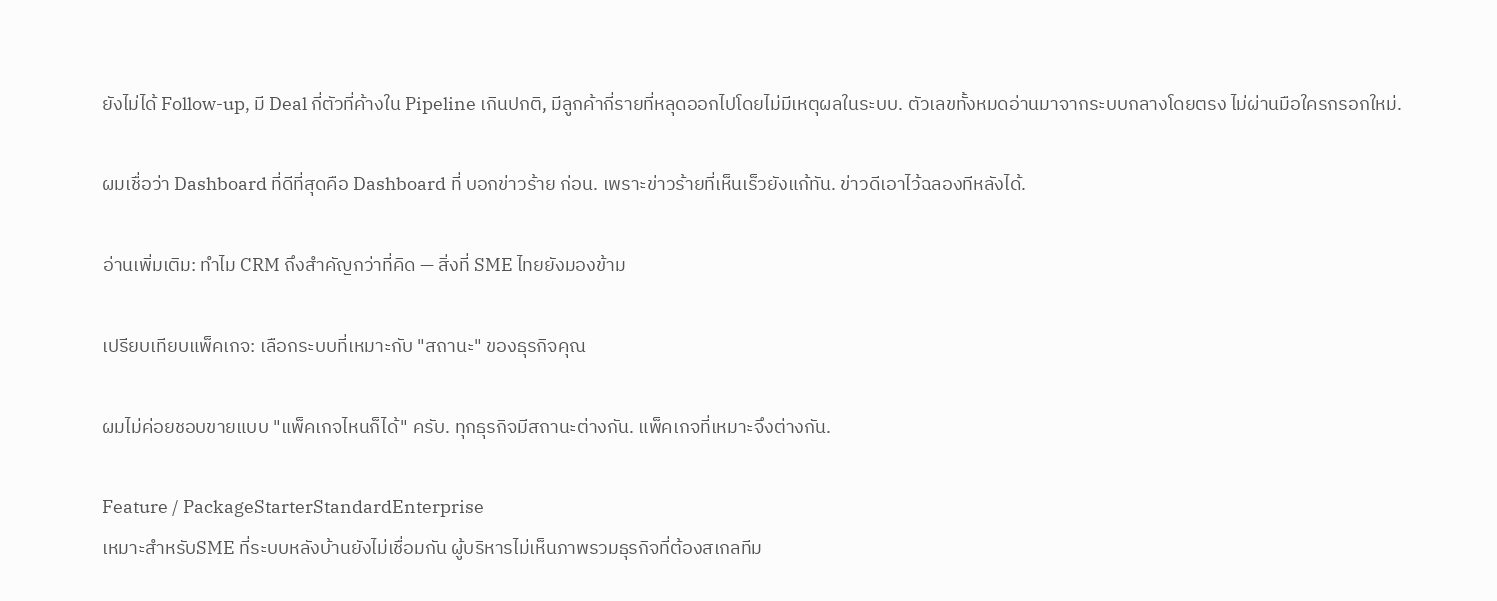ยังไม่ได้ Follow-up, มี Deal กี่ตัวที่ค้างใน Pipeline เกินปกติ, มีลูกค้ากี่รายที่หลุดออกไปโดยไม่มีเหตุผลในระบบ. ตัวเลขทั้งหมดอ่านมาจากระบบกลางโดยตรง ไม่ผ่านมือใครกรอกใหม่.

ผมเชื่อว่า Dashboard ที่ดีที่สุดคือ Dashboard ที่ บอกข่าวร้าย ก่อน. เพราะข่าวร้ายที่เห็นเร็วยังแก้ทัน. ข่าวดีเอาไว้ฉลองทีหลังได้.

อ่านเพิ่มเติม: ทำไม CRM ถึงสำคัญกว่าที่คิด — สิ่งที่ SME ไทยยังมองข้าม

เปรียบเทียบแพ็คเกจ: เลือกระบบที่เหมาะกับ "สถานะ" ของธุรกิจคุณ

ผมไม่ค่อยชอบขายแบบ "แพ็คเกจไหนก็ได้" ครับ. ทุกธุรกิจมีสถานะต่างกัน. แพ็คเกจที่เหมาะจึงต่างกัน.

Feature / PackageStarterStandardEnterprise
เหมาะสำหรับSME ที่ระบบหลังบ้านยังไม่เชื่อมกัน ผู้บริหารไม่เห็นภาพรวมธุรกิจที่ต้องสเกลทีม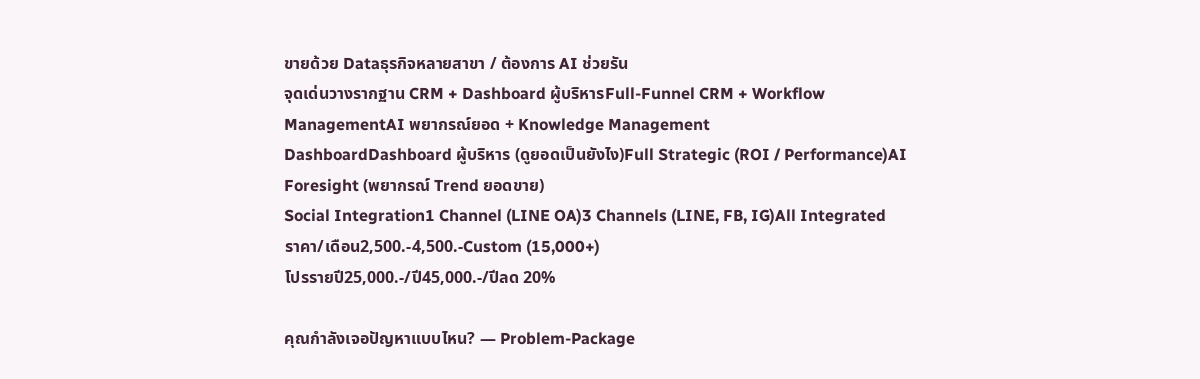ขายด้วย Dataธุรกิจหลายสาขา / ต้องการ AI ช่วยรัน
จุดเด่นวางรากฐาน CRM + Dashboard ผู้บริหารFull-Funnel CRM + Workflow ManagementAI พยากรณ์ยอด + Knowledge Management
DashboardDashboard ผู้บริหาร (ดูยอดเป็นยังไง)Full Strategic (ROI / Performance)AI Foresight (พยากรณ์ Trend ยอดขาย)
Social Integration1 Channel (LINE OA)3 Channels (LINE, FB, IG)All Integrated
ราคา/เดือน2,500.-4,500.-Custom (15,000+)
โปรรายปี25,000.-/ปี45,000.-/ปีลด 20%

คุณกำลังเจอปัญหาแบบไหน? — Problem-Package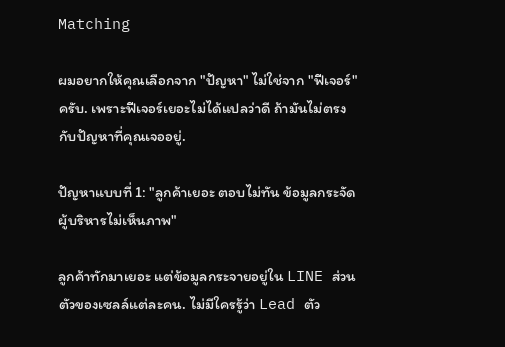Matching

ผมอยากให้คุณเลือกจาก "ปัญหา" ไม่ใช่จาก "ฟีเจอร์" ครับ. เพราะฟีเจอร์เยอะไม่ได้แปลว่าดี ถ้ามันไม่ตรงกับปัญหาที่คุณเจออยู่.

ปัญหาแบบที่ 1: "ลูกค้าเยอะ ตอบไม่ทัน ข้อมูลกระจัด ผู้บริหารไม่เห็นภาพ"

ลูกค้าทักมาเยอะ แต่ข้อมูลกระจายอยู่ใน LINE ส่วนตัวของเซลล์แต่ละคน. ไม่มีใครรู้ว่า Lead ตัว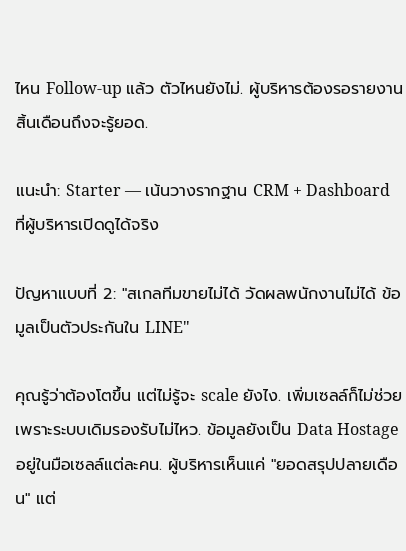ไหน Follow-up แล้ว ตัวไหนยังไม่. ผู้บริหารต้องรอรายงานสิ้นเดือนถึงจะรู้ยอด.

แนะนำ: Starter — เน้นวางรากฐาน CRM + Dashboard ที่ผู้บริหารเปิดดูได้จริง

ปัญหาแบบที่ 2: "สเกลทีมขายไม่ได้ วัดผลพนักงานไม่ได้ ข้อมูลเป็นตัวประกันใน LINE"

คุณรู้ว่าต้องโตขึ้น แต่ไม่รู้จะ scale ยังไง. เพิ่มเซลล์ก็ไม่ช่วย เพราะระบบเดิมรองรับไม่ไหว. ข้อมูลยังเป็น Data Hostage อยู่ในมือเซลล์แต่ละคน. ผู้บริหารเห็นแค่ "ยอดสรุปปลายเดือน" แต่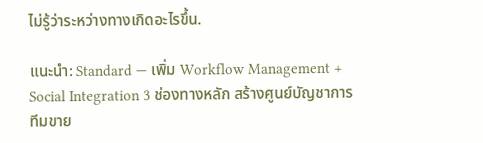ไม่รู้ว่าระหว่างทางเกิดอะไรขึ้น.

แนะนำ: Standard — เพิ่ม Workflow Management + Social Integration 3 ช่องทางหลัก สร้างศูนย์บัญชาการทีมขาย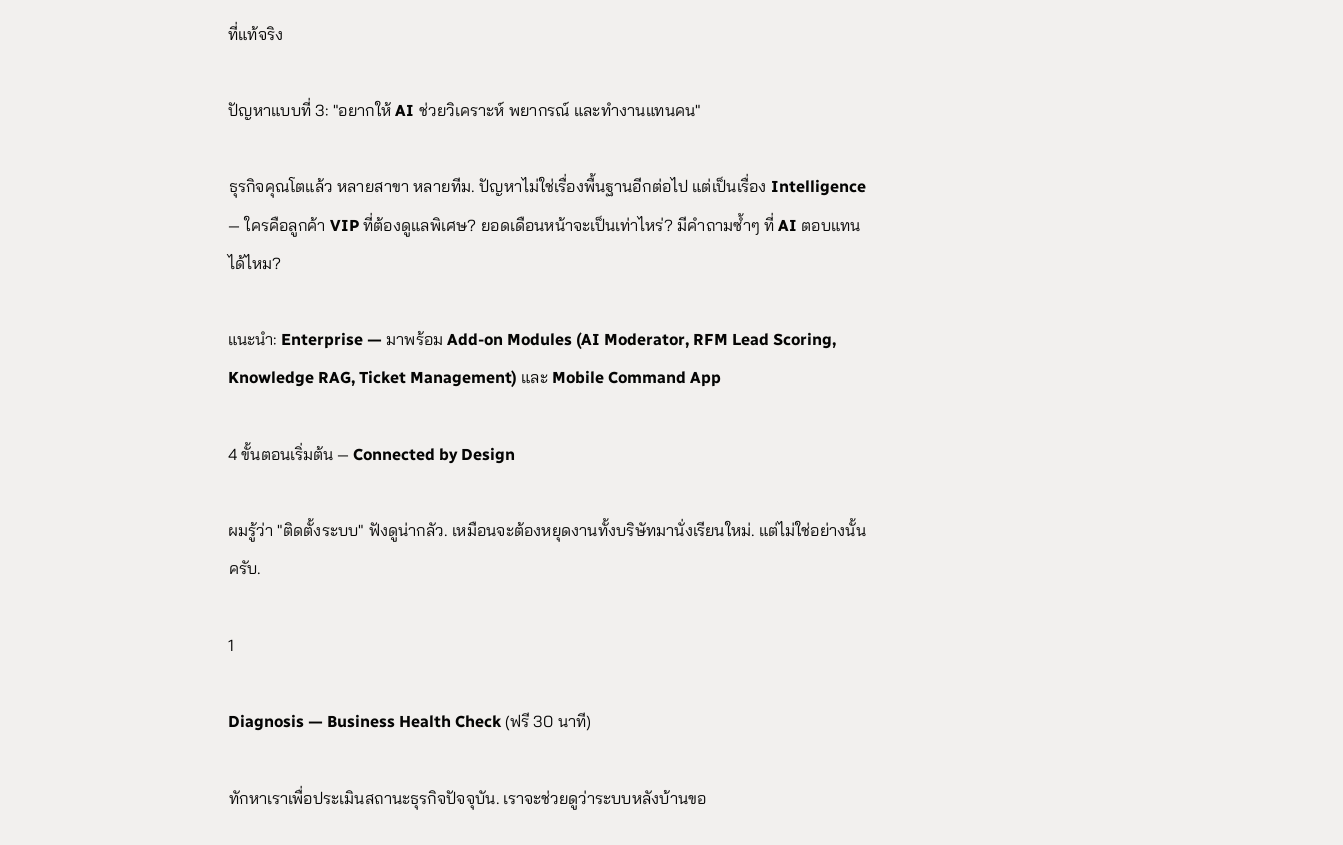ที่แท้จริง

ปัญหาแบบที่ 3: "อยากให้ AI ช่วยวิเคราะห์ พยากรณ์ และทำงานแทนคน"

ธุรกิจคุณโตแล้ว หลายสาขา หลายทีม. ปัญหาไม่ใช่เรื่องพื้นฐานอีกต่อไป แต่เป็นเรื่อง Intelligence — ใครคือลูกค้า VIP ที่ต้องดูแลพิเศษ? ยอดเดือนหน้าจะเป็นเท่าไหร่? มีคำถามซ้ำๆ ที่ AI ตอบแทนได้ไหม?

แนะนำ: Enterprise — มาพร้อม Add-on Modules (AI Moderator, RFM Lead Scoring, Knowledge RAG, Ticket Management) และ Mobile Command App

4 ขั้นตอนเริ่มต้น — Connected by Design

ผมรู้ว่า "ติดตั้งระบบ" ฟังดูน่ากลัว. เหมือนจะต้องหยุดงานทั้งบริษัทมานั่งเรียนใหม่. แต่ไม่ใช่อย่างนั้นครับ.

1

Diagnosis — Business Health Check (ฟรี 30 นาที)

ทักหาเราเพื่อประเมินสถานะธุรกิจปัจจุบัน. เราจะช่วยดูว่าระบบหลังบ้านขอ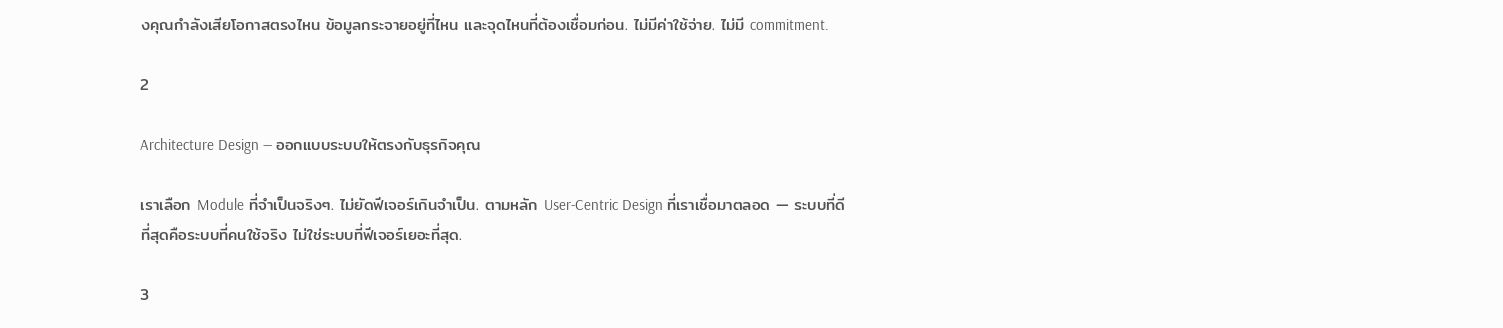งคุณกำลังเสียโอกาสตรงไหน ข้อมูลกระจายอยู่ที่ไหน และจุดไหนที่ต้องเชื่อมก่อน. ไม่มีค่าใช้จ่าย. ไม่มี commitment.

2

Architecture Design — ออกแบบระบบให้ตรงกับธุรกิจคุณ

เราเลือก Module ที่จำเป็นจริงๆ. ไม่ยัดฟีเจอร์เกินจำเป็น. ตามหลัก User-Centric Design ที่เราเชื่อมาตลอด — ระบบที่ดีที่สุดคือระบบที่คนใช้จริง ไม่ใช่ระบบที่ฟีเจอร์เยอะที่สุด.

3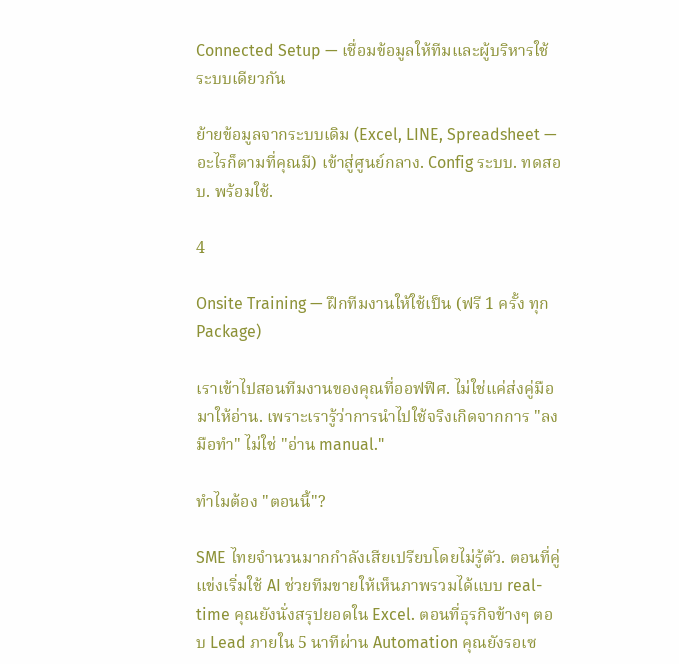Connected Setup — เชื่อมข้อมูลให้ทีมและผู้บริหารใช้ระบบเดียวกัน

ย้ายข้อมูลจากระบบเดิม (Excel, LINE, Spreadsheet — อะไรก็ตามที่คุณมี) เข้าสู่ศูนย์กลาง. Config ระบบ. ทดสอบ. พร้อมใช้.

4

Onsite Training — ฝึกทีมงานให้ใช้เป็น (ฟรี 1 ครั้ง ทุก Package)

เราเข้าไปสอนทีมงานของคุณที่ออฟฟิศ. ไม่ใช่แค่ส่งคู่มือมาให้อ่าน. เพราะเรารู้ว่าการนำไปใช้จริงเกิดจากการ "ลงมือทำ" ไม่ใช่ "อ่าน manual."

ทำไมต้อง "ตอนนี้"?

SME ไทยจำนวนมากกำลังเสียเปรียบโดยไม่รู้ตัว. ตอนที่คู่แข่งเริ่มใช้ AI ช่วยทีมขายให้เห็นภาพรวมได้แบบ real-time คุณยังนั่งสรุปยอดใน Excel. ตอนที่ธุรกิจข้างๆ ตอบ Lead ภายใน 5 นาทีผ่าน Automation คุณยังรอเซ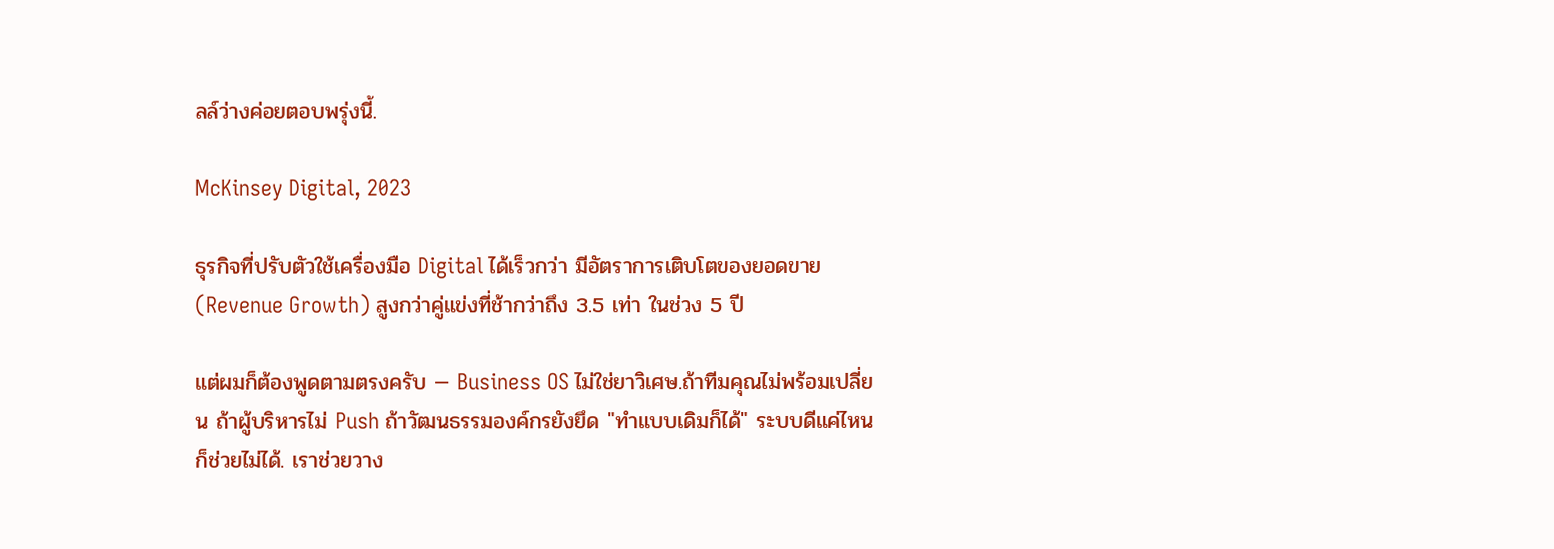ลล์ว่างค่อยตอบพรุ่งนี้.

McKinsey Digital, 2023

ธุรกิจที่ปรับตัวใช้เครื่องมือ Digital ได้เร็วกว่า มีอัตราการเติบโตของยอดขาย (Revenue Growth) สูงกว่าคู่แข่งที่ช้ากว่าถึง 3.5 เท่า ในช่วง 5 ปี

แต่ผมก็ต้องพูดตามตรงครับ — Business OS ไม่ใช่ยาวิเศษ.ถ้าทีมคุณไม่พร้อมเปลี่ยน ถ้าผู้บริหารไม่ Push ถ้าวัฒนธรรมองค์กรยังยึด "ทำแบบเดิมก็ได้" ระบบดีแค่ไหนก็ช่วยไม่ได้. เราช่วยวาง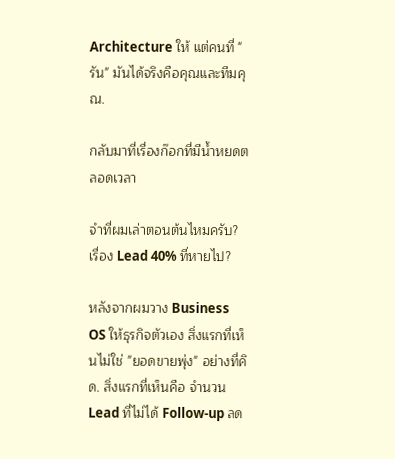Architecture ให้ แต่คนที่ "รัน" มันได้จริงคือคุณและทีมคุณ.

กลับมาที่เรื่องก๊อกที่มีน้ำหยดตลอดเวลา

จำที่ผมเล่าตอนต้นไหมครับ? เรื่อง Lead 40% ที่หายไป?

หลังจากผมวาง Business OS ให้ธุรกิจตัวเอง สิ่งแรกที่เห็นไม่ใช่ "ยอดขายพุ่ง" อย่างที่คิด. สิ่งแรกที่เห็นคือ จำนวน Lead ที่ไม่ได้ Follow-up ลด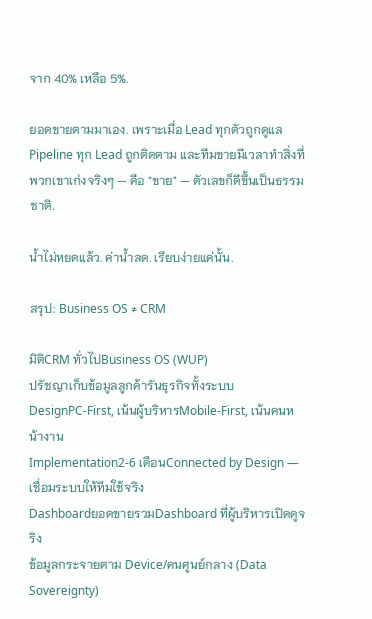จาก 40% เหลือ 5%.

ยอดขายตามมาเอง. เพราะเมื่อ Lead ทุกตัวถูกดูแล Pipeline ทุก Lead ถูกติดตาม และทีมขายมีเวลาทำสิ่งที่พวกเขาเก่งจริงๆ — คือ "ขาย" — ตัวเลขก็ดีขึ้นเป็นธรรมชาติ.

น้ำไม่หยดแล้ว. ค่าน้ำลด. เรียบง่ายแค่นั้น.

สรุป: Business OS ≠ CRM

มิติCRM ทั่วไปBusiness OS (WUP)
ปรัชญาเก็บข้อมูลลูกค้ารันธุรกิจทั้งระบบ
DesignPC-First, เน้นผู้บริหารMobile-First, เน้นคนหน้างาน
Implementation2-6 เดือนConnected by Design — เชื่อมระบบให้ทีมใช้จริง
DashboardยอดขายรวมDashboard ที่ผู้บริหารเปิดดูจริง
ข้อมูลกระจายตาม Device/คนศูนย์กลาง (Data Sovereignty)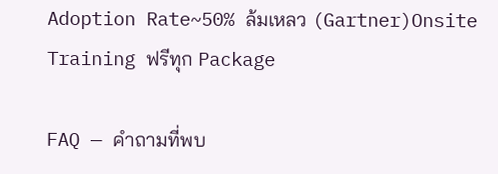Adoption Rate~50% ล้มเหลว (Gartner)Onsite Training ฟรีทุก Package

FAQ — คำถามที่พบ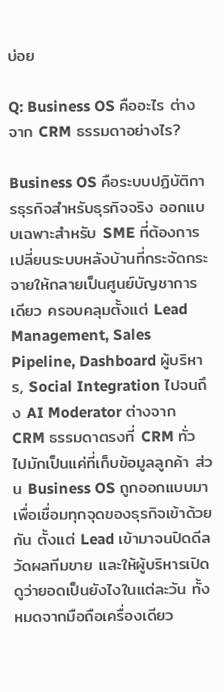บ่อย

Q: Business OS คืออะไร ต่างจาก CRM ธรรมดาอย่างไร?

Business OS คือระบบปฏิบัติการธุรกิจสำหรับธุรกิจจริง ออกแบบเฉพาะสำหรับ SME ที่ต้องการเปลี่ยนระบบหลังบ้านที่กระจัดกระจายให้กลายเป็นศูนย์บัญชาการเดียว ครอบคลุมตั้งแต่ Lead Management, Sales Pipeline, Dashboard ผู้บริหาร, Social Integration ไปจนถึง AI Moderator ต่างจาก CRM ธรรมดาตรงที่ CRM ทั่วไปมักเป็นแค่ที่เก็บข้อมูลลูกค้า ส่วน Business OS ถูกออกแบบมาเพื่อเชื่อมทุกจุดของธุรกิจเข้าด้วยกัน ตั้งแต่ Lead เข้ามาจนปิดดีล วัดผลทีมขาย และให้ผู้บริหารเปิดดูว่ายอดเป็นยังไงในแต่ละวัน ทั้งหมดจากมือถือเครื่องเดียว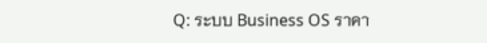Q: ระบบ Business OS ราคา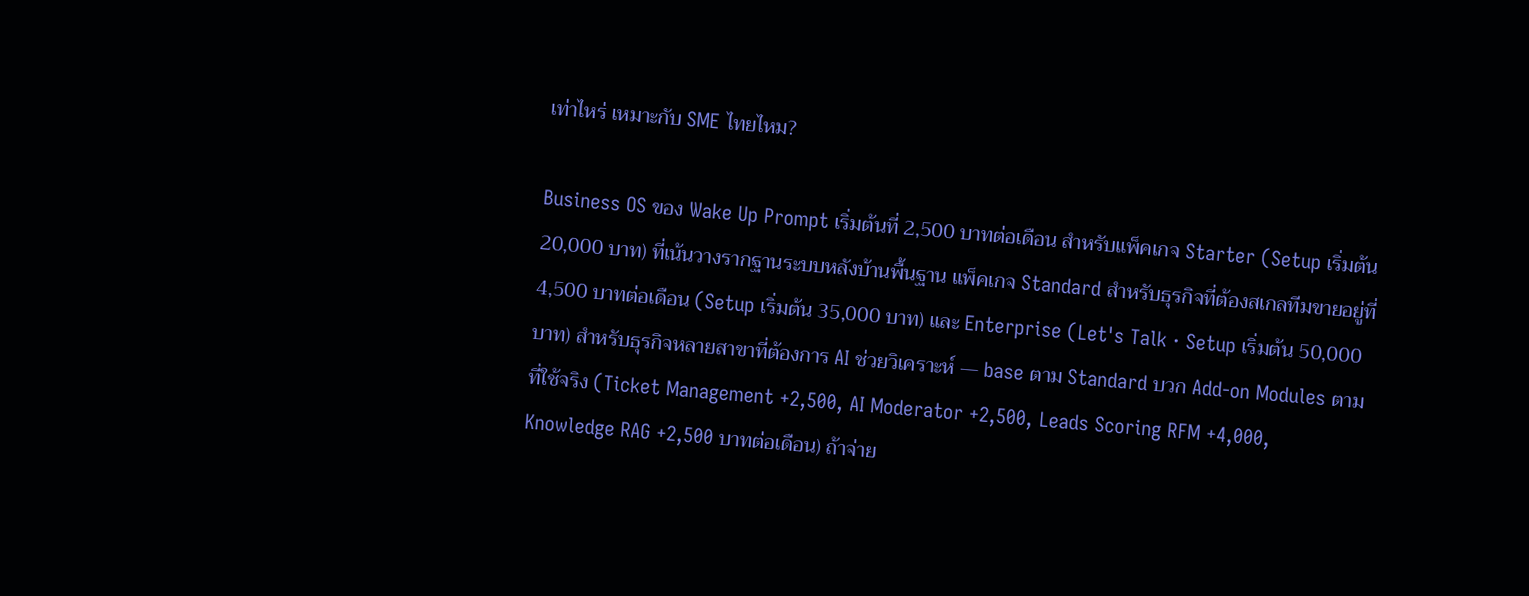เท่าไหร่ เหมาะกับ SME ไทยไหม?

Business OS ของ Wake Up Prompt เริ่มต้นที่ 2,500 บาทต่อเดือน สำหรับแพ็คเกจ Starter (Setup เริ่มต้น 20,000 บาท) ที่เน้นวางรากฐานระบบหลังบ้านพื้นฐาน แพ็คเกจ Standard สำหรับธุรกิจที่ต้องสเกลทีมขายอยู่ที่ 4,500 บาทต่อเดือน (Setup เริ่มต้น 35,000 บาท) และ Enterprise (Let's Talk · Setup เริ่มต้น 50,000 บาท) สำหรับธุรกิจหลายสาขาที่ต้องการ AI ช่วยวิเคราะห์ — base ตาม Standard บวก Add-on Modules ตามที่ใช้จริง (Ticket Management +2,500, AI Moderator +2,500, Leads Scoring RFM +4,000, Knowledge RAG +2,500 บาทต่อเดือน) ถ้าจ่าย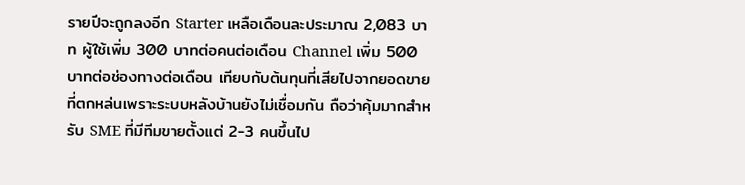รายปีจะถูกลงอีก Starter เหลือเดือนละประมาณ 2,083 บาท ผู้ใช้เพิ่ม 300 บาทต่อคนต่อเดือน Channel เพิ่ม 500 บาทต่อช่องทางต่อเดือน เทียบกับต้นทุนที่เสียไปจากยอดขายที่ตกหล่นเพราะระบบหลังบ้านยังไม่เชื่อมกัน ถือว่าคุ้มมากสำหรับ SME ที่มีทีมขายตั้งแต่ 2-3 คนขึ้นไป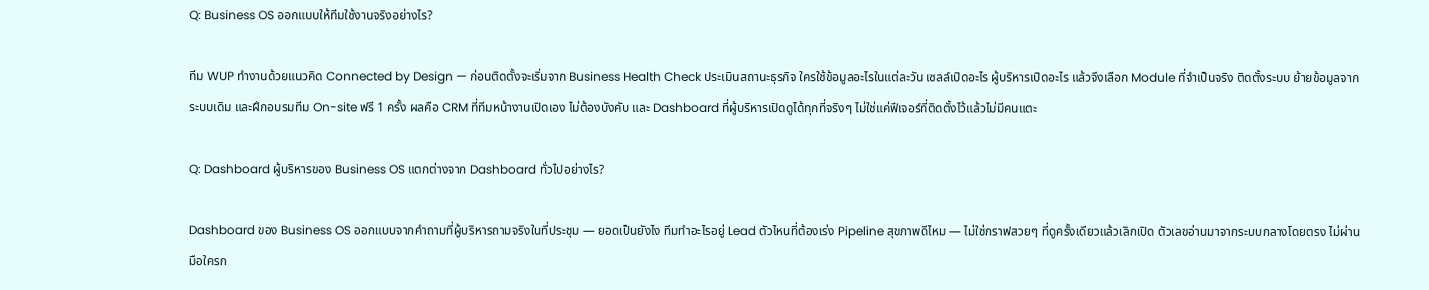Q: Business OS ออกแบบให้ทีมใช้งานจริงอย่างไร?

ทีม WUP ทำงานด้วยแนวคิด Connected by Design — ก่อนติดตั้งจะเริ่มจาก Business Health Check ประเมินสถานะธุรกิจ ใครใช้ข้อมูลอะไรในแต่ละวัน เซลล์เปิดอะไร ผู้บริหารเปิดอะไร แล้วจึงเลือก Module ที่จำเป็นจริง ติดตั้งระบบ ย้ายข้อมูลจากระบบเดิม และฝึกอบรมทีม On-site ฟรี 1 ครั้ง ผลคือ CRM ที่ทีมหน้างานเปิดเอง ไม่ต้องบังคับ และ Dashboard ที่ผู้บริหารเปิดดูได้ทุกที่จริงๆ ไม่ใช่แค่ฟีเจอร์ที่ติดตั้งไว้แล้วไม่มีคนแตะ

Q: Dashboard ผู้บริหารของ Business OS แตกต่างจาก Dashboard ทั่วไปอย่างไร?

Dashboard ของ Business OS ออกแบบจากคำถามที่ผู้บริหารถามจริงในที่ประชุม — ยอดเป็นยังไง ทีมทำอะไรอยู่ Lead ตัวไหนที่ต้องเร่ง Pipeline สุขภาพดีไหม — ไม่ใช่กราฟสวยๆ ที่ดูครั้งเดียวแล้วเลิกเปิด ตัวเลขอ่านมาจากระบบกลางโดยตรง ไม่ผ่านมือใครก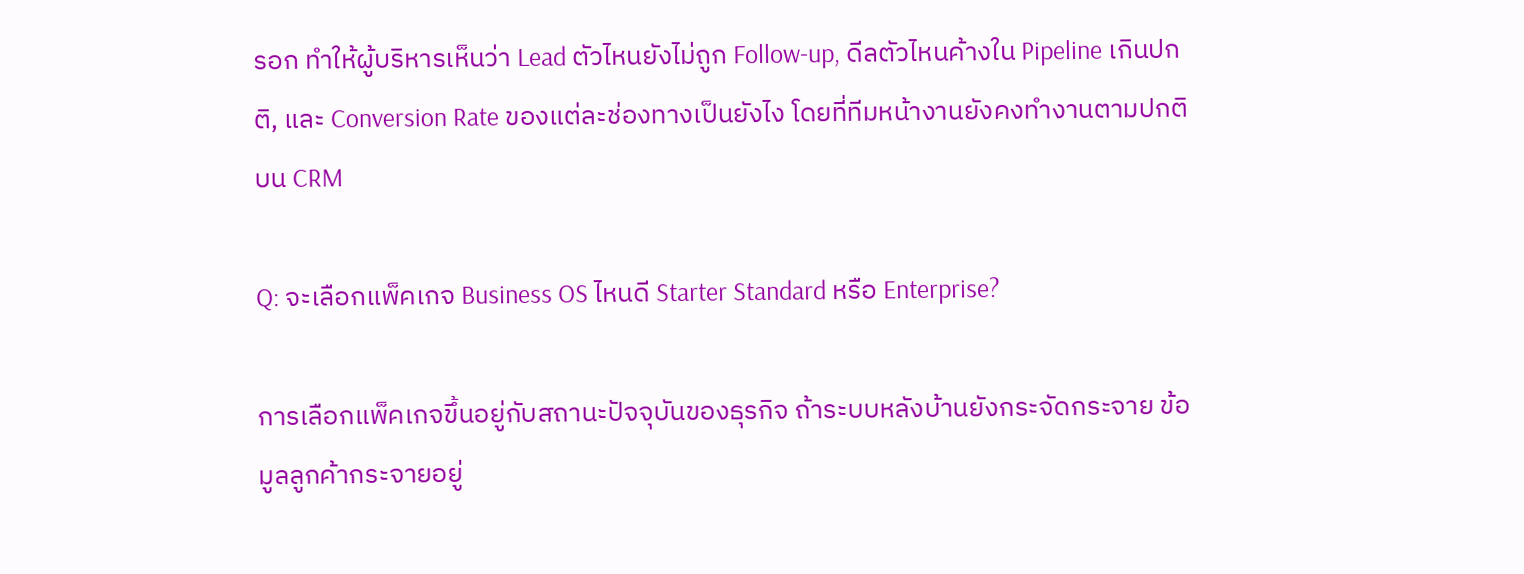รอก ทำให้ผู้บริหารเห็นว่า Lead ตัวไหนยังไม่ถูก Follow-up, ดีลตัวไหนค้างใน Pipeline เกินปกติ, และ Conversion Rate ของแต่ละช่องทางเป็นยังไง โดยที่ทีมหน้างานยังคงทำงานตามปกติบน CRM

Q: จะเลือกแพ็คเกจ Business OS ไหนดี Starter Standard หรือ Enterprise?

การเลือกแพ็คเกจขึ้นอยู่กับสถานะปัจจุบันของธุรกิจ ถ้าระบบหลังบ้านยังกระจัดกระจาย ข้อมูลลูกค้ากระจายอยู่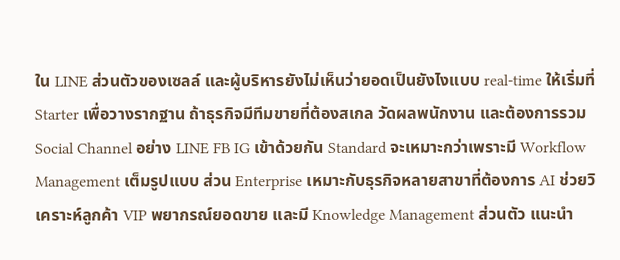ใน LINE ส่วนตัวของเซลล์ และผู้บริหารยังไม่เห็นว่ายอดเป็นยังไงแบบ real-time ให้เริ่มที่ Starter เพื่อวางรากฐาน ถ้าธุรกิจมีทีมขายที่ต้องสเกล วัดผลพนักงาน และต้องการรวม Social Channel อย่าง LINE FB IG เข้าด้วยกัน Standard จะเหมาะกว่าเพราะมี Workflow Management เต็มรูปแบบ ส่วน Enterprise เหมาะกับธุรกิจหลายสาขาที่ต้องการ AI ช่วยวิเคราะห์ลูกค้า VIP พยากรณ์ยอดขาย และมี Knowledge Management ส่วนตัว แนะนำ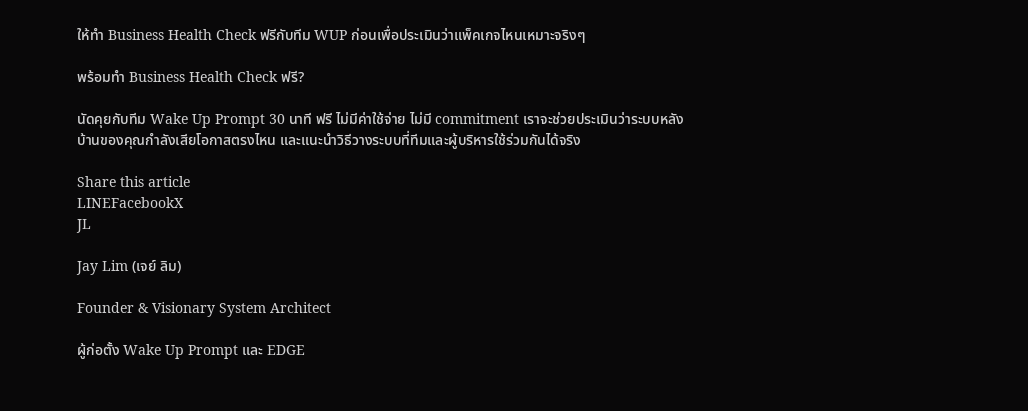ให้ทำ Business Health Check ฟรีกับทีม WUP ก่อนเพื่อประเมินว่าแพ็คเกจไหนเหมาะจริงๆ

พร้อมทำ Business Health Check ฟรี?

นัดคุยกับทีม Wake Up Prompt 30 นาที ฟรี ไม่มีค่าใช้จ่าย ไม่มี commitment เราจะช่วยประเมินว่าระบบหลังบ้านของคุณกำลังเสียโอกาสตรงไหน และแนะนำวิธีวางระบบที่ทีมและผู้บริหารใช้ร่วมกันได้จริง

Share this article
LINEFacebookX
JL

Jay Lim (เจย์ ลิม)

Founder & Visionary System Architect

ผู้ก่อตั้ง Wake Up Prompt และ EDGE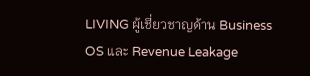LIVING ผู้เชี่ยวชาญด้าน Business OS และ Revenue Leakage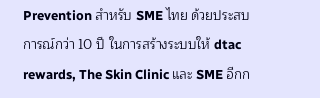Prevention สำหรับ SME ไทย ด้วยประสบการณ์กว่า 10 ปี ในการสร้างระบบให้ dtac rewards, The Skin Clinic และ SME อีกก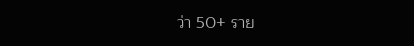ว่า 50+ ราย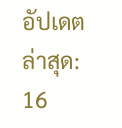อัปเดตล่าสุด: 16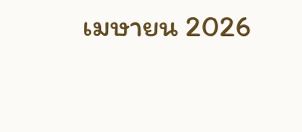เมษายน 2026